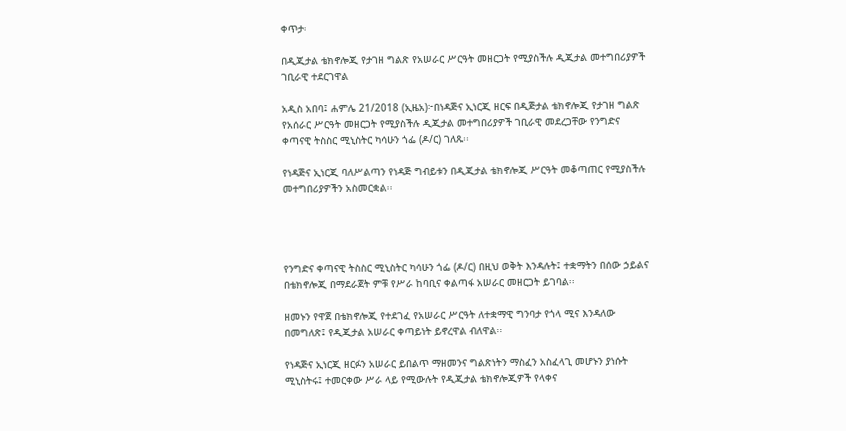ቀጥታ፡

በዲጂታል ቴክኖሎጂ የታገዘ ግልጽ የአሠራር ሥርዓት መዘርጋት የሚያስችሉ ዲጂታል መተግበሪያዎች ገቢራዊ ተደርገዋል

አዲስ አበባ፤ ሐምሌ 21/2018 (ኢዜአ)፦በነዳጅና ኢነርጂ ዘርፍ በዲጅታል ቴክኖሎጂ የታገዘ ግልጽ የአሰራር ሥርዓት መዘርጋት የሚያስችሉ ዲጂታል መተግበሪያዎች ገቢራዊ መደረጋቸው የንግድና ቀጣናዊ ትስስር ሚኒስትር ካሳሁን ጎፌ (ዶ/ር) ገለጹ፡፡

የነዳጅና ኢነርጂ ባለሥልጣን የነዳጅ ግብይቱን በዲጂታል ቴክኖሎጂ ሥርዓት መቆጣጠር የሚያስችሉ መተግበሪያዎችን አስመርቋል፡፡




የንግድና ቀጣናዊ ትስስር ሚኒስትር ካሳሁን ጎፌ (ዶ/ር) በዚህ ወቅት እንዳሉት፤ ተቋማትን በሰው ኃይልና በቴክኖሎጂ በማደራጀት ምቹ የሥራ ከባቢና ቀልጣፋ አሠራር መዘርጋት ይገባል፡፡

ዘመኑን የዋጀ በቴክኖሎጂ የተደገፈ የአሠራር ሥርዓት ለተቋማዊ ግንባታ የጎላ ሚና እንዳለው በመግለጽ፤ የዲጂታል አሠራር ቀጣይነት ይኖረዋል ብለዋል፡፡

የነዳጅና ኢነርጂ ዘርፉን አሠራር ይበልጥ ማዘመንና ግልጽነትን ማስፈን አስፈላጊ መሆኑን ያነሱት ሚኒስትሩ፤ ተመርቀው ሥራ ላይ የሚውሉት የዲጂታል ቴክኖሎጂዎች የላቀና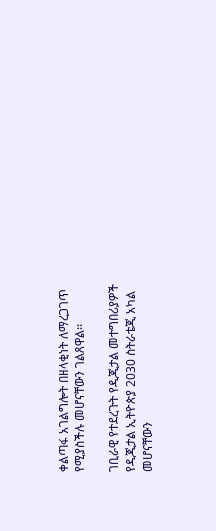ቀልጣፋ አገልግሎት በዘላቂነት ለማረጋገጥ የሚያስችሉ መሆናቸውን ገልጸዋል፡፡

ገቢራዊ የተደረጉት የዲጂታል መተግበሪያዎች የዲጂታል ኢትዮጵያ 2030 ስትራቴጂ አካል መሆናቸውን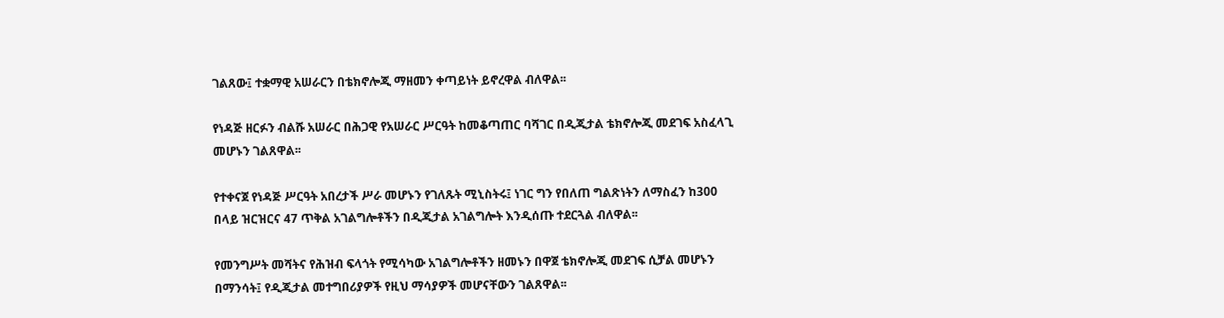ገልጸው፤ ተቋማዊ አሠራርን በቴክኖሎጂ ማዘመን ቀጣይነት ይኖረዋል ብለዋል፡፡

የነዳጅ ዘርፉን ብልሹ አሠራር በሕጋዊ የአሠራር ሥርዓት ከመቆጣጠር ባሻገር በዲጂታል ቴክኖሎጂ መደገፍ አስፈላጊ መሆኑን ገልጸዋል፡፡

የተቀናጀ የነዳጅ ሥርዓት አበረታች ሥራ መሆኑን የገለጹት ሚኒስትሩ፤ ነገር ግን የበለጠ ግልጽነትን ለማስፈን ከ300 በላይ ዝርዝርና 47 ጥቅል አገልግሎቶችን በዲጂታል አገልግሎት እንዲሰጡ ተደርጓል ብለዋል፡፡

የመንግሥት መሻትና የሕዝብ ፍላጎት የሚሳካው አገልግሎቶችን ዘመኑን በዋጀ ቴክኖሎጂ መደገፍ ሲቻል መሆኑን በማንሳት፤ የዲጂታል መተግበሪያዎች የዚህ ማሳያዎች መሆናቸውን ገልጸዋል፡፡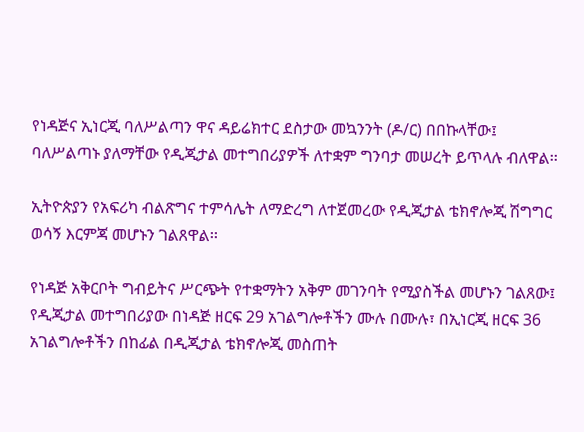የነዳጅና ኢነርጂ ባለሥልጣን ዋና ዳይሬክተር ደስታው መኳንንት (ዶ/ር) በበኩላቸው፤ ባለሥልጣኑ ያለማቸው የዲጂታል መተግበሪያዎች ለተቋም ግንባታ መሠረት ይጥላሉ ብለዋል፡፡

ኢትዮጵያን የአፍሪካ ብልጽግና ተምሳሌት ለማድረግ ለተጀመረው የዲጂታል ቴክኖሎጂ ሽግግር ወሳኝ እርምጃ መሆኑን ገልጸዋል፡፡

የነዳጅ አቅርቦት ግብይትና ሥርጭት የተቋማትን አቅም መገንባት የሚያስችል መሆኑን ገልጸው፤ የዲጂታል መተግበሪያው በነዳጅ ዘርፍ 29 አገልግሎቶችን ሙሉ በሙሉ፣ በኢነርጂ ዘርፍ 36 አገልግሎቶችን በከፊል በዲጂታል ቴክኖሎጂ መስጠት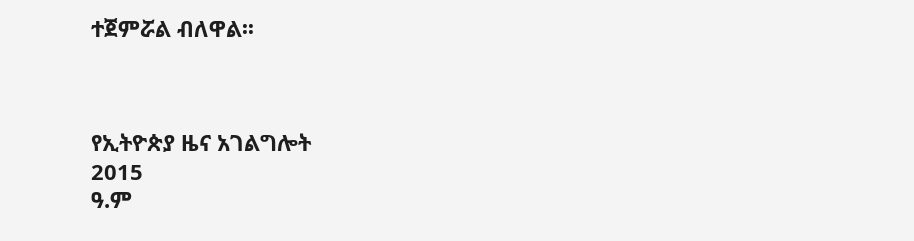ተጀምሯል ብለዋል፡፡



የኢትዮጵያ ዜና አገልግሎት
2015
ዓ.ም